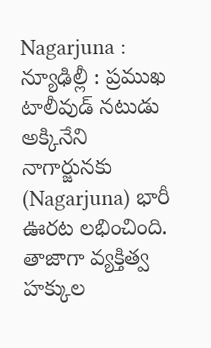Nagarjuna : న్యూఢిల్లీ : ప్రముఖ టాలీవుడ్ నటుడు అక్కినేని నాగార్జునకు (Nagarjuna) భారీ ఊరట లభించింది. తాజాగా వ్యక్తిత్వ హక్కుల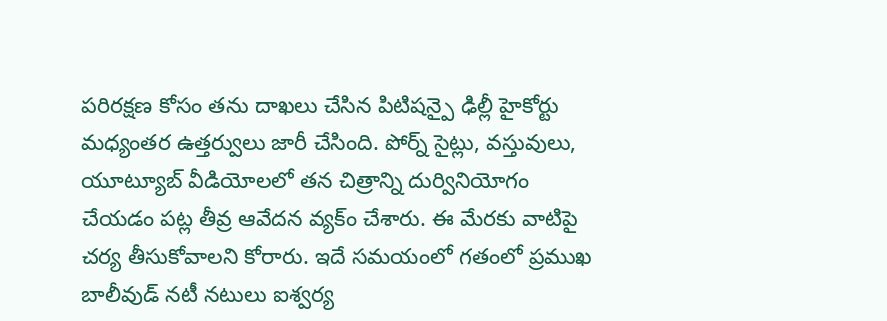పరిరక్షణ కోసం తను దాఖలు చేసిన పిటిషన్పై ఢిల్లీ హైకోర్టు మధ్యంతర ఉత్తర్వులు జారీ చేసింది. పోర్న్ సైట్లు, వస్తువులు, యూట్యూబ్ వీడియోలలో తన చిత్రాన్ని దుర్వినియోగం చేయడం పట్ల తీవ్ర ఆవేదన వ్యక్ం చేశారు. ఈ మేరకు వాటిపై చర్య తీసుకోవాలని కోరారు. ఇదే సమయంలో గతంలో ప్రముఖ బాలీవుడ్ నటీ నటులు ఐశ్వర్య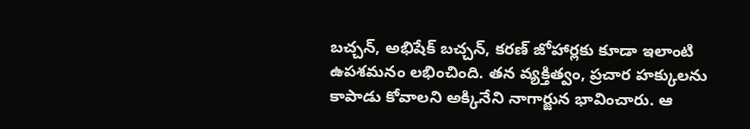బచ్చన్, అభిషేక్ బచ్చన్, కరణ్ జోహార్లకు కూడా ఇలాంటి ఉపశమనం లభించింది. తన వ్యక్తిత్వం, ప్రచార హక్కులను కాపాడు కోవాలని అక్కినేని నాగార్జున భావించారు. ఆ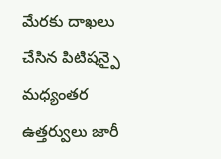మేరకు దాఖలు చేసిన పిటిషన్పై మధ్యంతర ఉత్తర్వులు జారీ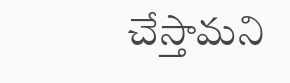చేస్తామని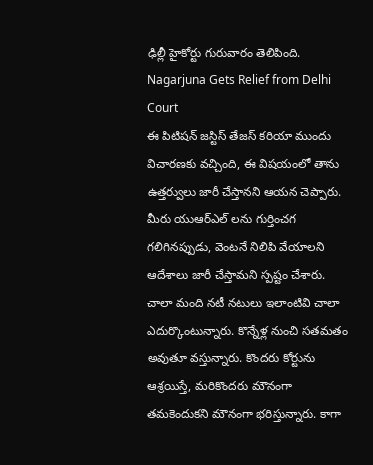ఢిల్లీ హైకోర్టు గురువారం తెలిపింది.
Nagarjuna Gets Relief from Delhi Court
ఈ పిటిషన్ జస్టిస్ తేజస్ కరియా ముందు విచారణకు వచ్చింది, ఈ విషయంలో తాను ఉత్తర్వులు జారీ చేస్తానని ఆయన చెప్పారు. మీరు యుఆర్ఎల్ లను గుర్తించగ గలిగినప్పుడు, వెంటనే నిలిపి వేయాలని ఆదేశాలు జారీ చేస్తామని స్పష్టం చేశారు. చాలా మంది నటీ నటులు ఇలాంటివి చాలా ఎదుర్కొంటున్నారు. కొన్నేళ్ల నుంచి సతమతం అవుతూ వస్తున్నారు. కొందరు కోర్టును ఆశ్రయిస్తే, మరికొందరు మౌనంగా తమకెందుకని మౌనంగా భరిస్తున్నారు. కాగా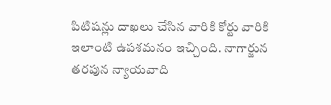పిటిషన్లు దాఖలు చేసిన వారికి కోర్టు వారికి ఇలాంటి ఉపశమనం ఇచ్చింది. నాగార్జున తరపున న్యాయవాది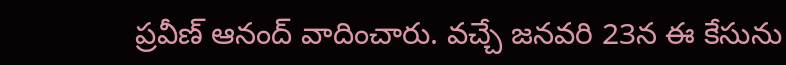ప్రవీణ్ ఆనంద్ వాదించారు. వచ్చే జనవరి 23న ఈ కేసును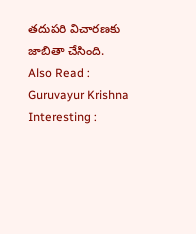తదుపరి విచారణకు జాబితా చేసింది.
Also Read : Guruvayur Krishna Interesting :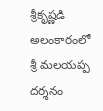శ్రీకృష్ణడి అలంకారంలో శ్రీ మలయప్ప దర్శనం